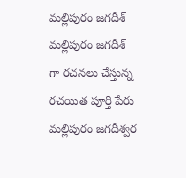మల్లిపురం జగదీశ్
మల్లిపురం జగదీశ్ గా రచనలు చేస్తున్న రచయిత పూర్తి పేరు మల్లిపురం జగదీశ్వర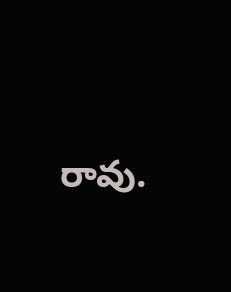రావు.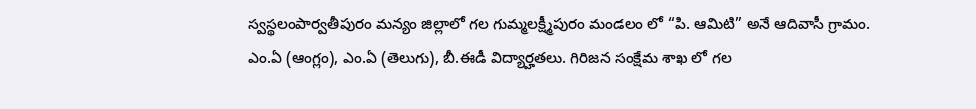స్వస్థలంపార్వతీపురం మన్యం జిల్లాలో గల గుమ్మలక్ష్మీపురం మండలం లో “పి. ఆమిటి” అనే ఆదివాసీ గ్రామం. ఎం.ఏ (ఆంగ్లం), ఎం.ఏ (తెలుగు), బీ.ఈడీ విద్యార్హతలు. గిరిజన సంక్షేమ శాఖ లో గల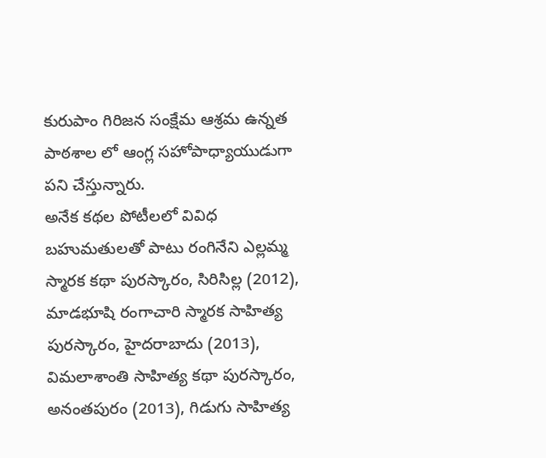కురుపాం గిరిజన సంక్షేమ ఆశ్రమ ఉన్నత పాఠశాల లో ఆంగ్ల సహోపాధ్యాయుడుగా పని చేస్తున్నారు.
అనేక కథల పోటీలలో వివిధ బహుమతులతో పాటు రంగినేని ఎల్లమ్మ స్మారక కథా పురస్కారం, సిరిసిల్ల (2012), మాడభూషి రంగాచారి స్మారక సాహిత్య పురస్కారం, హైదరాబాదు (2013), విమలాశాంతి సాహిత్య కథా పురస్కారం, అనంతపురం (2013), గిడుగు సాహిత్య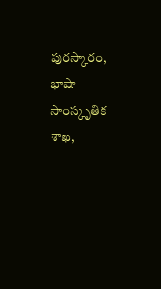పురస్కారం, భాషా సాంస్కృతిక శాఖ,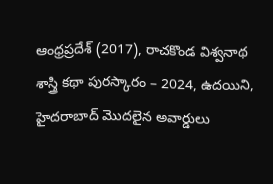ఆంధ్రప్రదేశ్ (2017), రాచకొండ విశ్వనాథ శాస్త్రి కథా పురస్కారం – 2024, ఉదయిని, హైదరాబాద్ మొదలైన అవార్డులు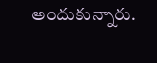అందుకున్నారు.